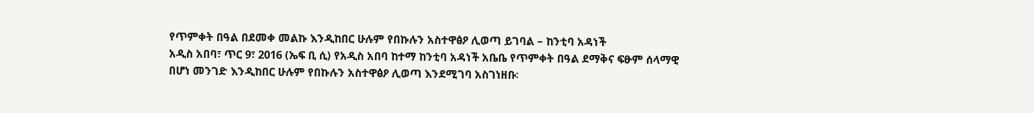የጥምቀት በዓል በደመቀ መልኩ እንዲከበር ሁሉም የበኩሉን አስተዋፅዖ ሊወጣ ይገባል – ከንቲባ አዳነች
አዲስ አበባ፣ ጥር 9፣ 2016 (ኤፍ ቢ ሲ) የአዲስ አበባ ከተማ ከንቲባ አዳነች አቤቤ የጥምቀት በዓል ደማቅና ፍፁም ሰላማዊ በሆነ መንገድ እንዲከበር ሁሉም የበኩሉን አስተዋፅዖ ሊወጣ እንደሚገባ አስገነዘቡ፡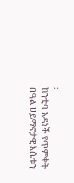፡
ከንቲባ አዳነች የጥምቀት በዓል ሀይማኖታዊ እሴቱን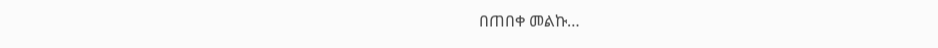በጠበቀ መልኩ…